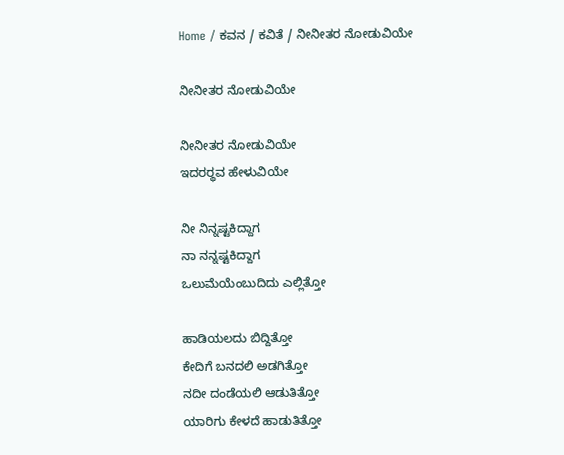Home / ಕವನ / ಕವಿತೆ / ನೀನೀತರ ನೋಡುವಿಯೇ

ನೀನೀತರ ನೋಡುವಿಯೇ

ನೀನೀತರ ನೋಡುವಿಯೇ
ಇದರರ್‍ಥವ ಹೇಳುವಿಯೇ

ನೀ ನಿನ್ನಷ್ಟಕಿದ್ದಾಗ
ನಾ ನನ್ನಷ್ಟಕಿದ್ದಾಗ
ಒಲುಮೆಯೆಂಬುದಿದು ಎಲ್ಲಿತ್ತೋ

ಹಾಡಿಯಲದು ಬಿದ್ದಿತ್ತೋ
ಕೇದಿಗೆ ಬನದಲಿ ಅಡಗಿತ್ತೋ
ನದೀ ದಂಡೆಯಲಿ ಆಡುತಿತ್ತೋ
ಯಾರಿಗು ಕೇಳದೆ ಹಾಡುತಿತ್ತೋ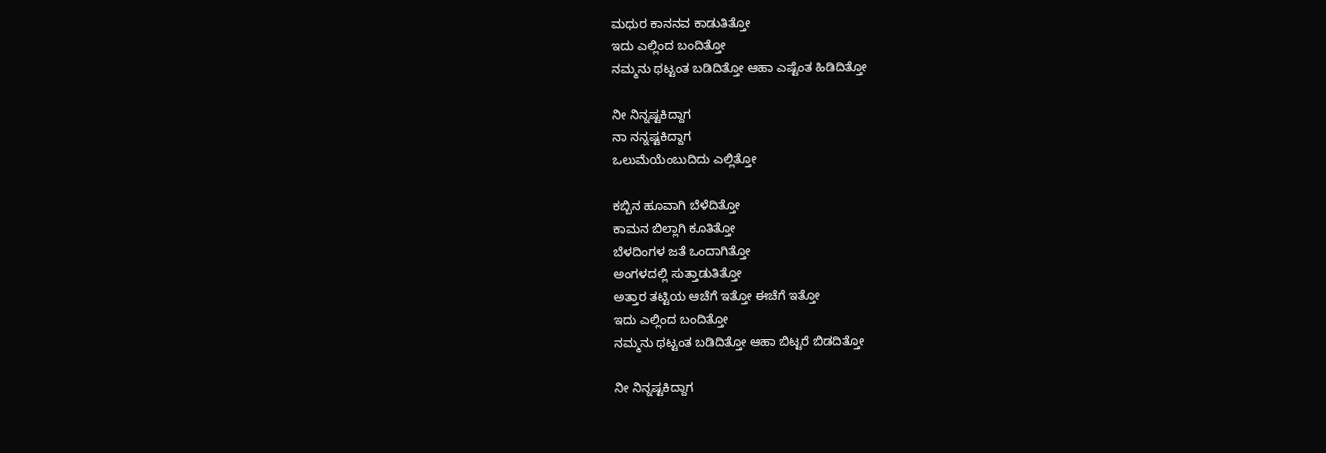ಮಧುರ ಕಾನನವ ಕಾಡುತಿತ್ತೋ
ಇದು ಎಲ್ಲಿಂದ ಬಂದಿತ್ತೋ
ನಮ್ಮನು ಥಟ್ಟಂತ ಬಡಿದಿತ್ತೋ ಆಹಾ ಎಷ್ಟೆಂತ ಹಿಡಿದಿತ್ತೋ

ನೀ ನಿನ್ನಷ್ಟಕಿದ್ದಾಗ
ನಾ ನನ್ನಷ್ಟಕಿದ್ದಾಗ
ಒಲುಮೆಯೆಂಬುದಿದು ಎಲ್ಲಿತ್ತೋ

ಕಬ್ಬಿನ ಹೂವಾಗಿ ಬೆಳೆದಿತ್ತೋ
ಕಾಮನ ಬಿಲ್ಲಾಗಿ ಕೂತಿತ್ತೋ
ಬೆಳದಿಂಗಳ ಜತೆ ಒಂದಾಗಿತ್ತೋ
ಅಂಗಳದಲ್ಲಿ ಸುತ್ತಾಡುತಿತ್ತೋ
ಅತ್ತಾರ ತಟ್ಟಿಯ ಆಚೆಗೆ ಇತ್ತೋ ಈಚೆಗೆ ಇತ್ತೋ
ಇದು ಎಲ್ಲಿಂದ ಬಂದಿತ್ತೋ
ನಮ್ಮನು ಥಟ್ಟಂತ ಬಡಿದಿತ್ತೋ ಆಹಾ ಬಿಟ್ಟರೆ ಬಿಡದಿತ್ತೋ

ನೀ ನಿನ್ನಷ್ಟಕಿದ್ದಾಗ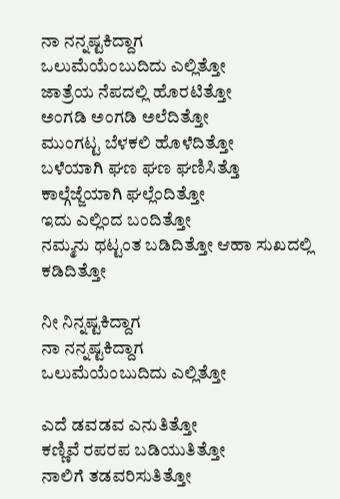ನಾ ನನ್ನಷ್ಟಕಿದ್ದಾಗ
ಒಲುಮೆಯೆಂಬುದಿದು ಎಲ್ಲಿತ್ತೋ
ಜಾತ್ರೆಯ ನೆಪದಲ್ಲಿ ಹೊರಟಿತ್ತೋ
ಅಂಗಡಿ ಅಂಗಡಿ ಅಲೆದಿತ್ತೋ
ಮುಂಗಟ್ಟ ಬೆಳಕಲಿ ಹೊಳೆದಿತ್ತೋ
ಬಳೆಯಾಗಿ ಘಣ ಘಣ ಘಣಿಸಿತ್ತೊ
ಕಾಲ್ಗೆಜ್ಜೆಯಾಗಿ ಘಲ್ಲೆಂದಿತ್ತೋ
ಇದು ಎಲ್ಲಿಂದ ಬಂದಿತ್ತೋ
ನಮ್ಮನು ಥಟ್ಟಂತ ಬಡಿದಿತ್ತೋ ಆಹಾ ಸುಖದಲ್ಲಿ ಕಡಿದಿತ್ತೋ

ನೀ ನಿನ್ನಷ್ಟಕಿದ್ದಾಗ
ನಾ ನನ್ನಷ್ಟಕಿದ್ದಾಗ
ಒಲುಮೆಯೆಂಬುದಿದು ಎಲ್ಲಿತ್ತೋ

ಎದೆ ಡವಡವ ಎನುತಿತ್ತೋ
ಕಣ್ಣಿವೆ ರಪರಪ ಬಡಿಯುತಿತ್ತೋ
ನಾಲಿಗೆ ತಡವರಿಸುತಿತ್ತೋ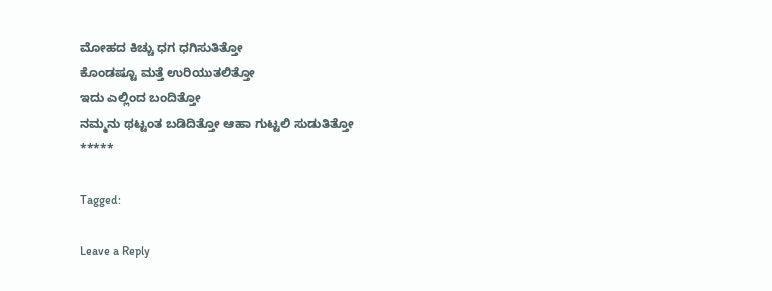ಮೋಹದ ಕಿಚ್ಚು ಧಗ ಧಗಿಸುತಿತ್ತೋ
ಕೊಂಡಷ್ಟೂ ಮತ್ತೆ ಉರಿಯುತಲಿತ್ತೋ
ಇದು ಎಲ್ಲಿಂದ ಬಂದಿತ್ತೋ
ನಮ್ಮನು ಥಟ್ಟಂತ ಬಡಿದಿತ್ತೋ ಆಹಾ ಗುಟ್ಟಲಿ ಸುಡುತಿತ್ತೋ
*****

Tagged:

Leave a Reply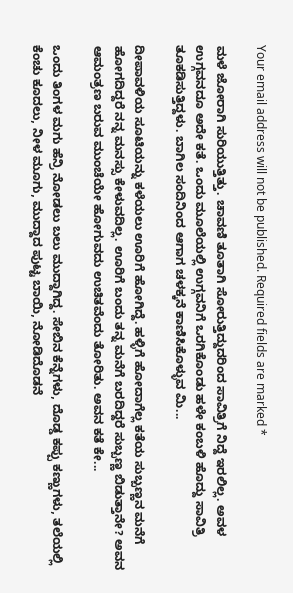Your email address will not be published. Required fields are marked *

ಮಳೆ ಜೋರಾಗಿ ಸುರಿಯುತ್ತಿತ್ತು. ಚಾವಣಿ ತೂತಾಗಿ ಸೋರುತ್ತಿದ್ದುದರಿಂದ ಸಾವಿತ್ರಿಗೆ ನಿದ್ದೆ ಇರಲಿಲ್ಲ. ಅವಳ ಉಗ್ಗವನದೂ ಅದೇ ಕತೆ. ಒಂದು ಮೂಲೆಯಲ್ಲಿ ಉಗ್ಗವನಿಗೆ ಒರಗಿಕೊಂಡು ಹಳೇ ಕಂಬಳಿ ಹೊದ್ದು ಸಾವಿತ್ರಿ ತೂಕಡಿಸುತ್ತಿದ್ದಳು. ಬಾಗಿಲ ಸಂದಿನಿಂದ ಆಗಾಗ ಚಳಕ್ಕನೆ ಕಾಣಿಸಿಕೊಳ್ಳುವ ಮಿ...

ದೀಪಾವಳಿಯ ಸೂಟಿಯನ್ನು ಕಳೆಯಲು ಊರಿಗೆ ಹೋಗಿದ್ದೆ. ಹಳ್ಳಿಗೆ ಹೋದಾಗೆಲ್ಲ ಕತೆಯ ಸುಬ್ಬಣ್ಣನ ಮನೆಗೆ ಹೋಗದಿದ್ದರೆ ನನ್ನ ಮನಸ್ಸು ಕೇಳುವದಿಲ್ಲ. ಊರಿಗೆ ಬಂದು ತನ್ನ ಮನೆಗೆ ಬರದಿದ್ದರೆ ಸುಬ್ಬಣ್ಣ ಬಿಡುತ್ತಾನೇ? ಅವನ ಆಮಂತ್ರಣ ಬರುವ ಮುಂಚೆಯೇ ಹೋಗುವದು ಉಚಿತವೆಂದು ತೋರಿತು. ಅವನ ಕತೆ ಕೇ...

ಒಂದು ತಿಂಗಳ ಮಗು ಹೆನ್ರಿ ನೋಡಲು ಬಲು ಮುದ್ದಾಗಿದ್ದ. ಸೇಬಿನ ಕೆನ್ನೆಗಳು, ದೊಡ್ಡ ಕಪ್ಪು ಕಣ್ಣುಗಳು, ತಲೆಯಲ್ಲಿ ಕೆಂಚು ಕೂದಲು, ನೀಳ ಮೂಗು, ಮುದ್ದಾದ ಪುಟ್ಟ ಬಾಯಿ, ನೋಡಿದೊಡನೆ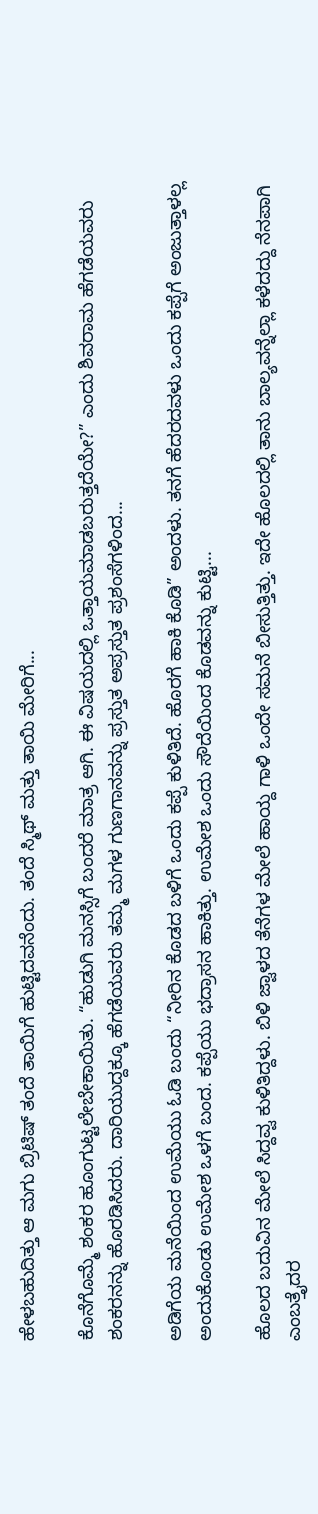ಹೇಳಬಹುದಿತ್ತು ಆ ಮಗು ಬ್ರಿಟಿಷ್ ತಂದೆ ತಾಯಿಗೆ ಹುಟ್ಟಿದವನೆಂದು. ತಂದೆ ಸ್ಮಿಥ್ ಮತ್ತು ತಾಯಿ ಮೇರಿಗೆ...

ಕೊನೆಗೊಮ್ಮೆ ಶಂಕರ ಹೂಂಗುಟ್ಟಲೇಬೇಕಾಯಿತು. “ಹುಡುಗಿ ಮನಸ್ಸಿಗೆ ಬಂದರೆ ಮಾತ್ರ ಆಗಿ. ಈ ವಿಷಯದಲ್ಲಿ ಒತ್ತಾಯಮಾಡಬರುತ್ತದೆಯೇ?” ಎಂದು ಶಿವರಾಮ ಹೆಗಡೆಯವರು ಶಂಕರನನ್ನು ಹೊರಡಿಸಿದರು. ದಾರಿಯುದ್ದಕ್ಕೂ ಹೆಗಡೆಯವರು ತಮ್ಮ ಮಗಳ ಗುಣಗಾನವನ್ನು ಪ್ರಸ್ತುತ ಅಪ್ರಸ್ತುತ ಪ್ರಶಂಸೆಗಳಿಂದ...

ಅಡಿಗೆಯ ಮನೆಯಿಂದ ಉಮೆಯು ಓಡಿ ಬಂದು “ನೀರಿನ ಕೊಡದ ಬಳಿಗೆ ಒಂದು ಕಪ್ಪೆ ಕುಳಿತಿದೆ. ಹೊರಗೆ ಹಾಕಿ ಕೊಡಿ” ಅಂದಳು. ತನಗೆ ಹೆದರದವಳು ಒಂದು ಕಪ್ಪೆಗೆ ಅಂಜುತ್ತಾಳಲ್ಲ ಅಂದುಕೊಂಡು ಉಮೇಶ ಒಳಗೆ ಬಂದ. ಕಪ್ಪೆಯು ಭದ್ರಾಸನ ಹಾಕಿತ್ತು. ಉಮೇಶ ಒಂದು ಸೌದೆಯಿಂದ ಕೊಡವನ್ನು ಕುಟ್ಟಿ...

ಹೊಲದ ಬದುವಿನ ಮೇಲೆ ಸಿದ್ದವ್ವ ಕುಳಿತಿದ್ದಳು. ಬಿಳಿ ಜ್ವಾಳದ ತೆನೆಗಳ ಮೇಲೆ ಹಾಯ್ದ ಗಾಳಿ ಒಂದೇ ಸಮನೆ ಬೀಸುತ್ತಿತ್ತು. ಇದೇ ಹೊಲದಲ್ಲಿ ತಾನು ಬಾಲ್ಯವನ್ನೆಲ್ಲಾ ಕಳೆದದ್ದು ನೆನಪಾಗಿ ಎಂಬತ್ತೈದರ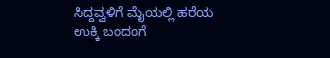ಸಿದ್ದವ್ವಳಿಗೆ ಮೈಯಲ್ಲಿ ಹರೆಯ ಉಕ್ಕಿ ಬಂದಂಗೆ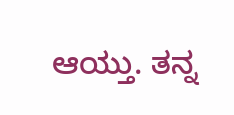ಆಯ್ತು. ತನ್ನ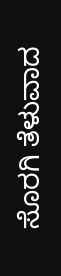ಸೊರಗಿ ತೆಳುವಾದ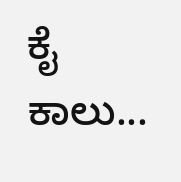ಕೈ ಕಾಲು...